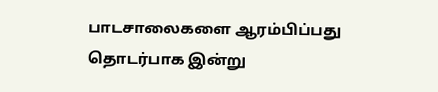பாடசாலைகளை ஆரம்பிப்பது தொடர்பாக இன்று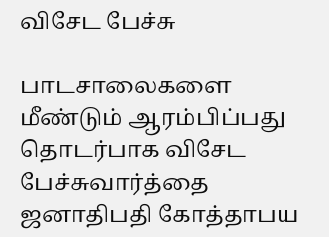விசேட பேச்சு

பாடசாலைகளை மீண்டும் ஆரம்பிப்பது தொடர்பாக விசேட பேச்சுவார்த்தை ஜனாதிபதி கோத்தாபய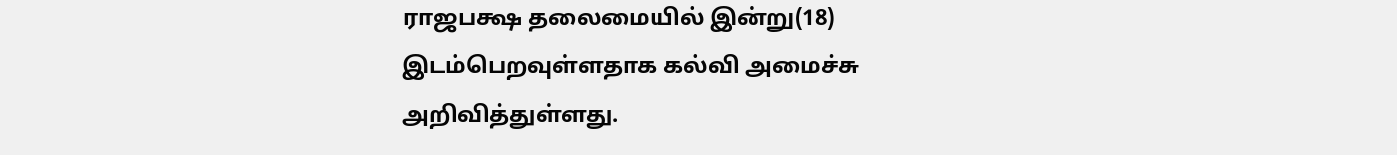ராஜபக்ஷ தலைமையில் இன்று(18) இடம்பெறவுள்ளதாக கல்வி அமைச்சு அறிவித்துள்ளது.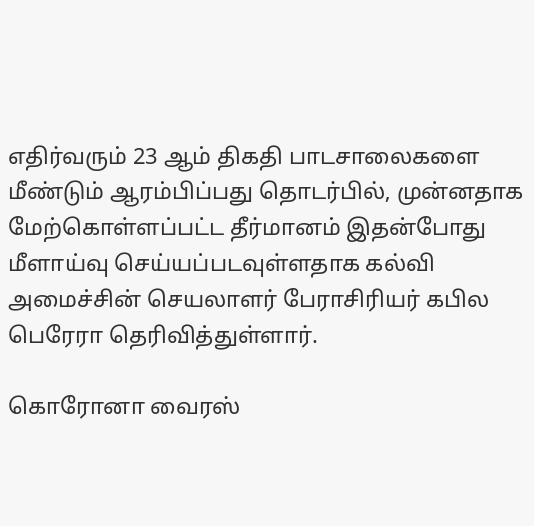எதிர்வரும் 23 ஆம் திகதி பாடசாலைகளை மீண்டும் ஆரம்பிப்பது தொடர்பில், முன்னதாக மேற்கொள்ளப்பட்ட தீர்மானம் இதன்போது மீளாய்வு செய்யப்படவுள்ளதாக கல்வி அமைச்சின் செயலாளர் பேராசிரியர் கபில பெரேரா தெரிவித்துள்ளார்.

கொரோனா வைரஸ்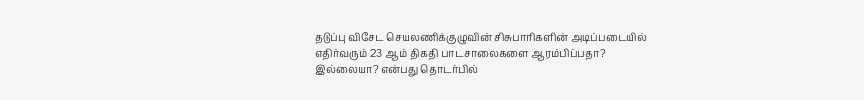தடுப்பு விசேட செயலணிக்குழுவின் சிசுபாரிகளின் அடிப்படையில் எதிர்வரும் 23 ஆம் திகதி பாடசாலைகளை ஆரம்பிப்பதா? இல்லையா? என்பது தொடர்பில்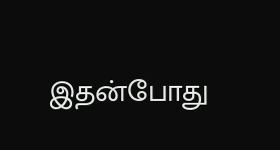இதன்போது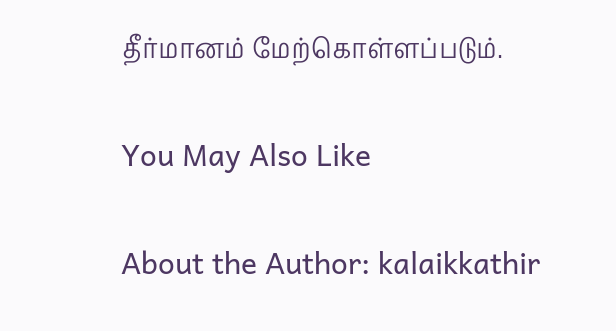தீர்மானம் மேற்கொள்ளப்படும்.

You May Also Like

About the Author: kalaikkathir